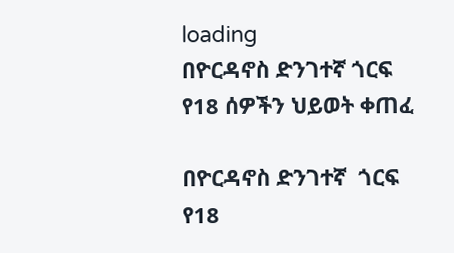loading
በዮርዳኖስ ድንገተኛ ጎርፍ የ18 ሰዎችን ህይወት ቀጠፈ

በዮርዳኖስ ድንገተኛ  ጎርፍ  የ18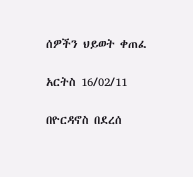ሰዎችን ህይወት ቀጠፈ

አርትስ 16/02/11

በዮርዳኖስ በደረሰ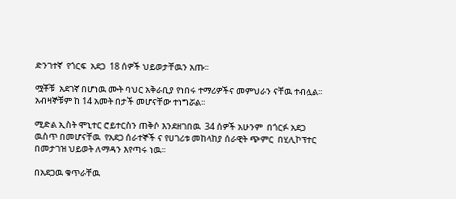ድንገተኛ  የጎርፍ  አደጋ  18 ሰዎች ህይወታቸዉን አጡ፡፡

ሟቾቹ  አደገኛ በሆነዉ ሙት ባህር አቅራቢያ የነበሩ ተማሪዎችና መምህራን ናቸዉ ተብሏል፡፡አብዛኞቹም ከ 14 አመት በታች መሆናቸው ተነግሯል፡፡

ሚድል ኢስት ሞኒተር ሮይተርስን ጠቅሶ እንደዘገበዉ  34 ሰዎች አሁንም  በጎርፉ አደጋ ዉስጥ በመሆናቸዉ  የአደጋ ሰራተኞች ና የሀገሪቱ መከላከያ ሰራዊት ጭምር  በሂሊኮፕተር በመታገዝ ህይወት ለማዳን እየጣሩ ነዉ፡፡

በአደጋዉ ቁጥራቸዉ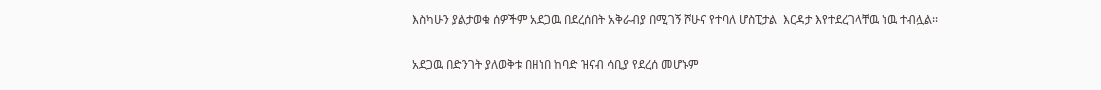እስካሁን ያልታወቁ ሰዎችም አደጋዉ በደረሰበት አቅራብያ በሚገኝ ሾሁና የተባለ ሆስፒታል  እርዳታ እየተደረገላቸዉ ነዉ ተብሏል፡፡

አደጋዉ በድንገት ያለወቅቱ በዘነበ ከባድ ዝናብ ሳቢያ የደረሰ መሆኑም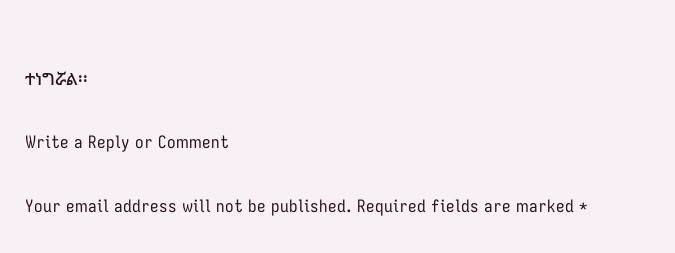ተነግሯል፡፡

Write a Reply or Comment

Your email address will not be published. Required fields are marked *